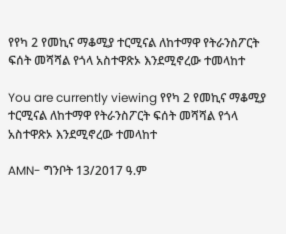የየካ 2 የመኪና ማቆሚያ ተርሚናል ለከተማዋ የትራንስፖርት ፍሰት መሻሻል የጎላ አስተዋጽኦ እንደሚኖረው ተመላከተ

You are currently viewing የየካ 2 የመኪና ማቆሚያ ተርሚናል ለከተማዋ የትራንስፖርት ፍሰት መሻሻል የጎላ አስተዋጽኦ እንደሚኖረው ተመላከተ

AMN- ግንቦት 13/2017 ዓ.ም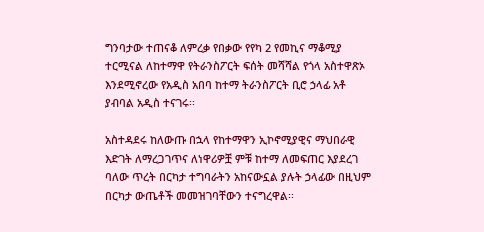ግንባታው ተጠናቆ ለምረቃ የበቃው የየካ 2 የመኪና ማቆሚያ ተርሚናል ለከተማዋ የትራንስፖርት ፍሰት መሻሻል የጎላ አስተዋጽኦ እንደሚኖረው የአዲስ አበባ ከተማ ትራንስፖርት ቢሮ ኃላፊ አቶ ያብባል አዲስ ተናገሩ፡፡

አስተዳደሩ ከለውጡ በኋላ የከተማዋን ኢኮኖሚያዊና ማህበራዊ እድገት ለማረጋገጥና ለነዋሪዎቿ ምቹ ከተማ ለመፍጠር እያደረገ ባለው ጥረት በርካታ ተግባራትን አከናውኗል ያሉት ኃላፊው በዚህም በርካታ ውጤቶች መመዝገባቸውን ተናግረዋል፡፡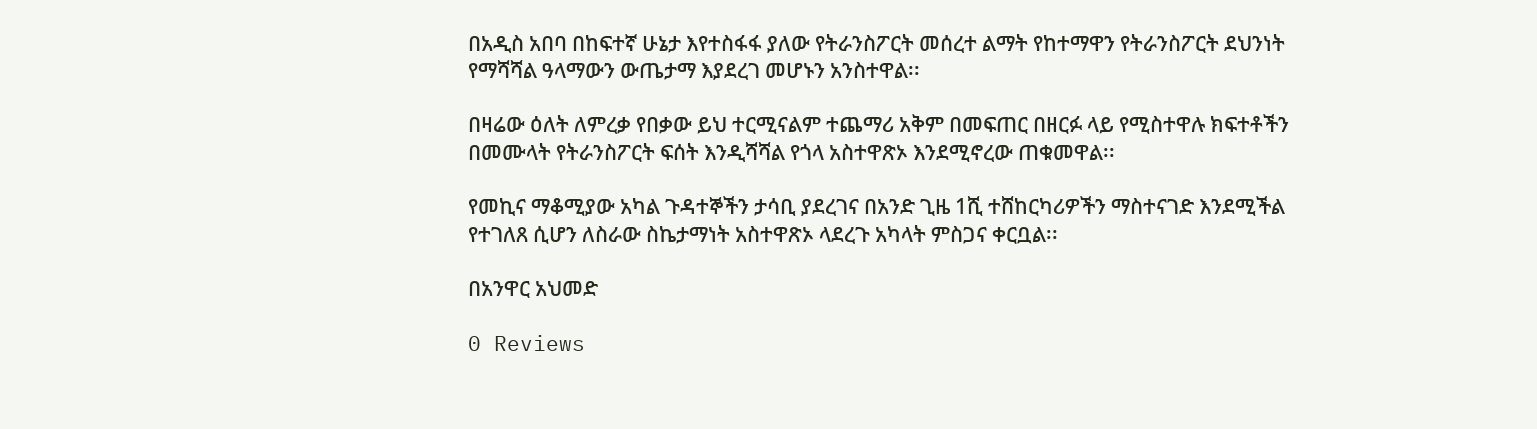በአዲስ አበባ በከፍተኛ ሁኔታ እየተስፋፋ ያለው የትራንስፖርት መሰረተ ልማት የከተማዋን የትራንስፖርት ደህንነት የማሻሻል ዓላማውን ውጤታማ እያደረገ መሆኑን አንስተዋል፡፡

በዛሬው ዕለት ለምረቃ የበቃው ይህ ተርሚናልም ተጨማሪ አቅም በመፍጠር በዘርፉ ላይ የሚስተዋሉ ክፍተቶችን በመሙላት የትራንስፖርት ፍሰት እንዲሻሻል የጎላ አስተዋጽኦ እንደሚኖረው ጠቁመዋል፡፡

የመኪና ማቆሚያው አካል ጉዳተኞችን ታሳቢ ያደረገና በአንድ ጊዜ 1ሺ ተሸከርካሪዎችን ማስተናገድ እንደሚችል የተገለጸ ሲሆን ለስራው ስኬታማነት አስተዋጽኦ ላደረጉ አካላት ምስጋና ቀርቧል፡፡

በአንዋር አህመድ

0 Reviews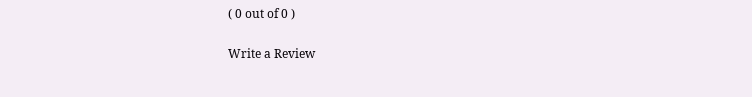( 0 out of 0 )

Write a Review